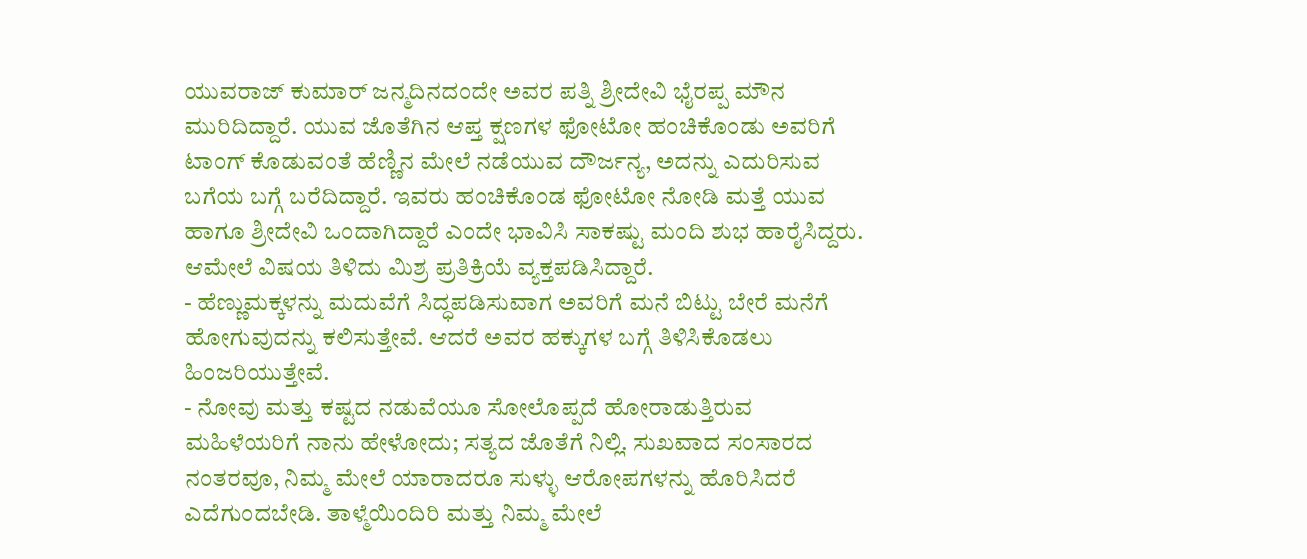ಯುವರಾಜ್ ಕುಮಾರ್ ಜನ್ಮದಿನದಂದೇ ಅವರ ಪತ್ನಿ ಶ್ರೀದೇವಿ ಭೈರಪ್ಪ ಮೌನ ಮುರಿದಿದ್ದಾರೆ. ಯುವ ಜೊತೆಗಿನ ಆಪ್ತ ಕ್ಷಣಗಳ ಫೋಟೋ ಹಂಚಿಕೊಂಡು ಅವರಿಗೆ ಟಾಂಗ್ ಕೊಡುವಂತೆ ಹೆಣ್ಣಿನ ಮೇಲೆ ನಡೆಯುವ ದೌರ್ಜನ್ಯ, ಅದನ್ನು ಎದುರಿಸುವ ಬಗೆಯ ಬಗ್ಗೆ ಬರೆದಿದ್ದಾರೆ. ಇವರು ಹಂಚಿಕೊಂಡ ಫೋಟೋ ನೋಡಿ ಮತ್ತೆ ಯುವ ಹಾಗೂ ಶ್ರೀದೇವಿ ಒಂದಾಗಿದ್ದಾರೆ ಎಂದೇ ಭಾವಿಸಿ ಸಾಕಷ್ಟು ಮಂದಿ ಶುಭ ಹಾರೈಸಿದ್ದರು. ಆಮೇಲೆ ವಿಷಯ ತಿಳಿದು ಮಿಶ್ರ ಪ್ರತಿಕ್ರಿಯೆ ವ್ಯಕ್ತಪಡಿಸಿದ್ದಾರೆ.
- ಹೆಣ್ಣುಮಕ್ಕಳನ್ನು ಮದುವೆಗೆ ಸಿದ್ಧಪಡಿಸುವಾಗ ಅವರಿಗೆ ಮನೆ ಬಿಟ್ಟು ಬೇರೆ ಮನೆಗೆ ಹೋಗುವುದನ್ನು ಕಲಿಸುತ್ತೇವೆ. ಆದರೆ ಅವರ ಹಕ್ಕುಗಳ ಬಗ್ಗೆ ತಿಳಿಸಿಕೊಡಲು ಹಿಂಜರಿಯುತ್ತೇವೆ.
- ನೋವು ಮತ್ತು ಕಷ್ಟದ ನಡುವೆಯೂ ಸೋಲೊಪ್ಪದೆ ಹೋರಾಡುತ್ತಿರುವ ಮಹಿಳೆಯರಿಗೆ ನಾನು ಹೇಳೋದು; ಸತ್ಯದ ಜೊತೆಗೆ ನಿಲ್ಲಿ. ಸುಖವಾದ ಸಂಸಾರದ ನಂತರವೂ, ನಿಮ್ಮ ಮೇಲೆ ಯಾರಾದರೂ ಸುಳ್ಳು ಆರೋಪಗಳನ್ನು ಹೊರಿಸಿದರೆ ಎದೆಗುಂದಬೇಡಿ. ತಾಳ್ಮೆಯಿಂದಿರಿ ಮತ್ತು ನಿಮ್ಮ ಮೇಲೆ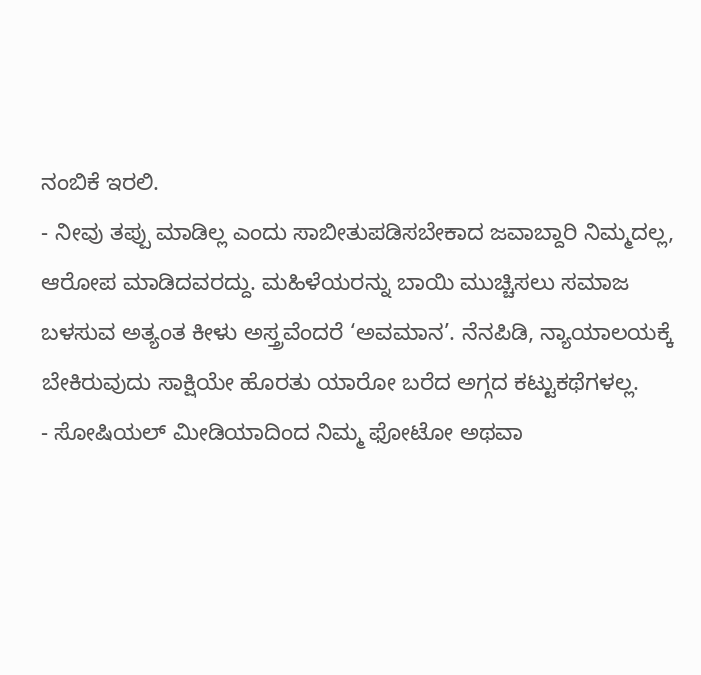ನಂಬಿಕೆ ಇರಲಿ.
- ನೀವು ತಪ್ಪು ಮಾಡಿಲ್ಲ ಎಂದು ಸಾಬೀತುಪಡಿಸಬೇಕಾದ ಜವಾಬ್ದಾರಿ ನಿಮ್ಮದಲ್ಲ, ಆರೋಪ ಮಾಡಿದವರದ್ದು. ಮಹಿಳೆಯರನ್ನು ಬಾಯಿ ಮುಚ್ಚಿಸಲು ಸಮಾಜ ಬಳಸುವ ಅತ್ಯಂತ ಕೀಳು ಅಸ್ತ್ರವೆಂದರೆ ‘ಅವಮಾನ’. ನೆನಪಿಡಿ, ನ್ಯಾಯಾಲಯಕ್ಕೆ ಬೇಕಿರುವುದು ಸಾಕ್ಷಿಯೇ ಹೊರತು ಯಾರೋ ಬರೆದ ಅಗ್ಗದ ಕಟ್ಟುಕಥೆಗಳಲ್ಲ.
- ಸೋಷಿಯಲ್ ಮೀಡಿಯಾದಿಂದ ನಿಮ್ಮ ಫೋಟೋ ಅಥವಾ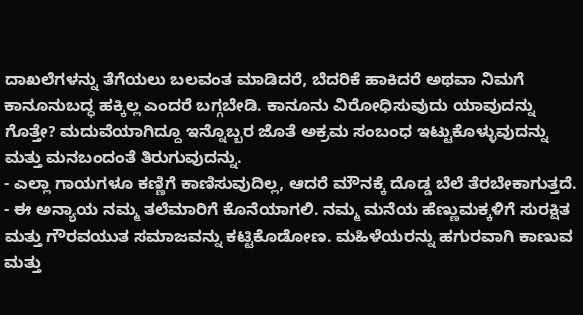ದಾಖಲೆಗಳನ್ನು ತೆಗೆಯಲು ಬಲವಂತ ಮಾಡಿದರೆ, ಬೆದರಿಕೆ ಹಾಕಿದರೆ ಅಥವಾ ನಿಮಗೆ ಕಾನೂನುಬದ್ಧ ಹಕ್ಕಿಲ್ಲ ಎಂದರೆ ಬಗ್ಗಬೇಡಿ. ಕಾನೂನು ವಿರೋಧಿಸುವುದು ಯಾವುದನ್ನು ಗೊತ್ತೇ? ಮದುವೆಯಾಗಿದ್ದೂ ಇನ್ನೊಬ್ಬರ ಜೊತೆ ಅಕ್ರಮ ಸಂಬಂಧ ಇಟ್ಟುಕೊಳ್ಳುವುದನ್ನು ಮತ್ತು ಮನಬಂದಂತೆ ತಿರುಗುವುದನ್ನು.
- ಎಲ್ಲಾ ಗಾಯಗಳೂ ಕಣ್ಣಿಗೆ ಕಾಣಿಸುವುದಿಲ್ಲ, ಆದರೆ ಮೌನಕ್ಕೆ ದೊಡ್ಡ ಬೆಲೆ ತೆರಬೇಕಾಗುತ್ತದೆ.
- ಈ ಅನ್ಯಾಯ ನಮ್ಮ ತಲೆಮಾರಿಗೆ ಕೊನೆಯಾಗಲಿ. ನಮ್ಮ ಮನೆಯ ಹೆಣ್ಣುಮಕ್ಕಳಿಗೆ ಸುರಕ್ಷಿತ ಮತ್ತು ಗೌರವಯುತ ಸಮಾಜವನ್ನು ಕಟ್ಟಿಕೊಡೋಣ. ಮಹಿಳೆಯರನ್ನು ಹಗುರವಾಗಿ ಕಾಣುವ ಮತ್ತು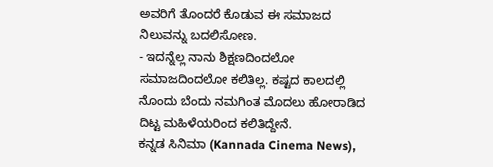ಅವರಿಗೆ ತೊಂದರೆ ಕೊಡುವ ಈ ಸಮಾಜದ ನಿಲುವನ್ನು ಬದಲಿಸೋಣ.
- ಇದನ್ನೆಲ್ಲ ನಾನು ಶಿಕ್ಷಣದಿಂದಲೋ ಸಮಾಜದಿಂದಲೋ ಕಲಿತಿಲ್ಲ. ಕಷ್ಟದ ಕಾಲದಲ್ಲಿ ನೊಂದು ಬೆಂದು ನಮಗಿಂತ ಮೊದಲು ಹೋರಾಡಿದ ದಿಟ್ಟ ಮಹಿಳೆಯರಿಂದ ಕಲಿತಿದ್ದೇನೆ.
ಕನ್ನಡ ಸಿನಿಮಾ (Kannada Cinema News),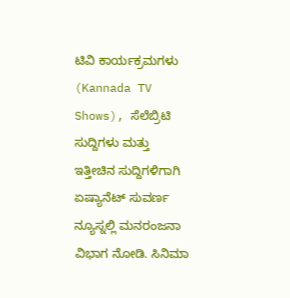ಟಿವಿ ಕಾರ್ಯಕ್ರಮಗಳು (Kannada TV Shows), ಸೆಲೆಬ್ರಿಟಿ ಸುದ್ದಿಗಳು ಮತ್ತು ಇತ್ತೀಚಿನ ಸುದ್ದಿಗಳಿಗಾಗಿ ಏಷ್ಯಾನೆಟ್ ಸುವರ್ಣ ನ್ಯೂಸ್ನಲ್ಲಿ ಮನರಂಜನಾ ವಿಭಾಗ ನೋಡಿ. ಸಿನಿಮಾ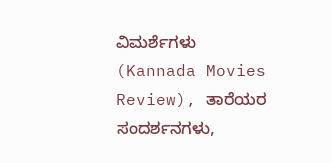ವಿಮರ್ಶೆಗಳು (Kannada Movies Review), ತಾರೆಯರ ಸಂದರ್ಶನಗಳು,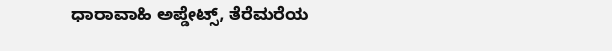ಧಾರಾವಾಹಿ ಅಪ್ಡೇಟ್ಸ್, ತೆರೆಮರೆಯ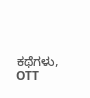ಕಥೆಗಳು, OTT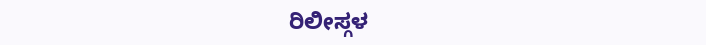ರಿಲೀಸ್ಗಳ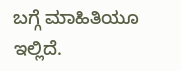ಬಗ್ಗೆ ಮಾಹಿತಿಯೂ ಇಲ್ಲಿದೆ.